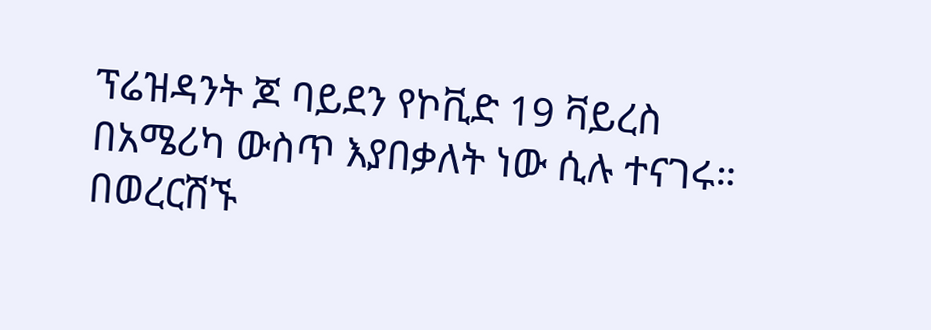ፕሬዝዳንት ጆ ባይደን የኮቪድ 19 ቫይረስ በአሜሪካ ውስጥ እያበቃለት ነው ሲሉ ተናገሩ። በወረርሽኙ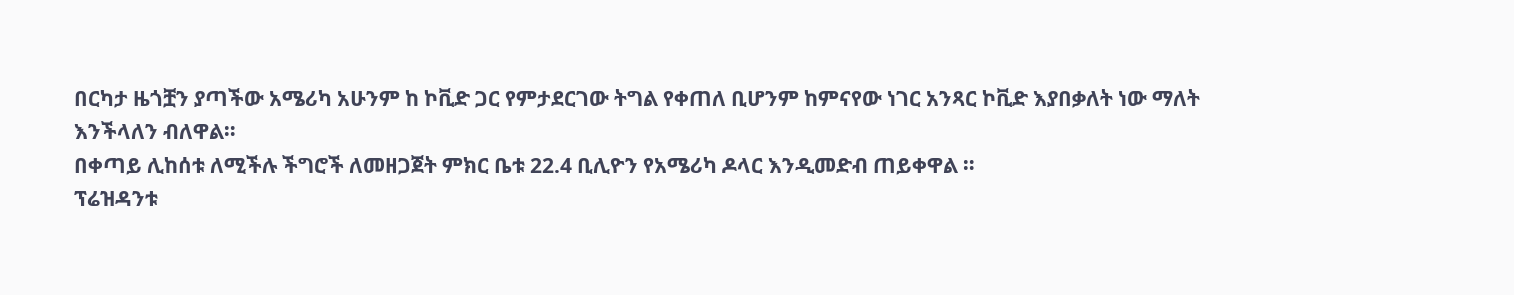በርካታ ዜጎቿን ያጣችው አሜሪካ አሁንም ከ ኮቪድ ጋር የምታደርገው ትግል የቀጠለ ቢሆንም ከምናየው ነገር አንጻር ኮቪድ እያበቃለት ነው ማለት እንችላለን ብለዋል።
በቀጣይ ሊከሰቱ ለሚችሉ ችግሮች ለመዘጋጀት ምክር ቤቱ 22.4 ቢሊዮን የአሜሪካ ዶላር እንዲመድብ ጠይቀዋል ።
ፕሬዝዳንቱ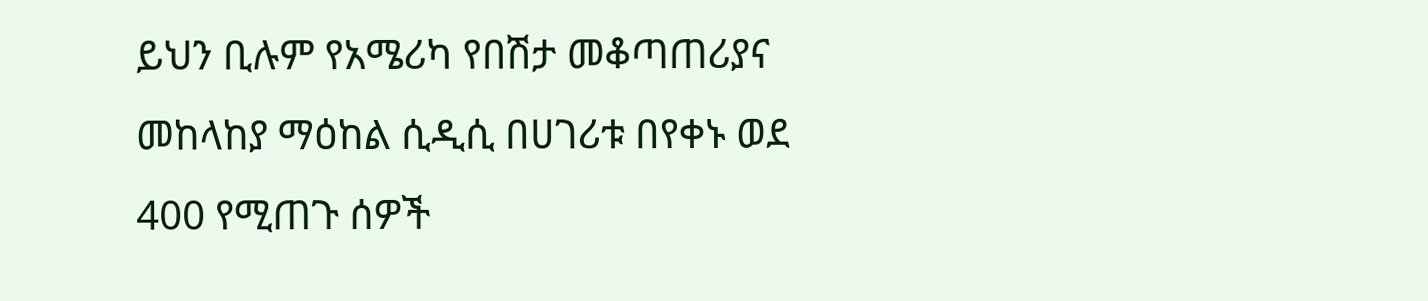ይህን ቢሉም የአሜሪካ የበሽታ መቆጣጠሪያና መከላከያ ማዕከል ሲዲሲ በሀገሪቱ በየቀኑ ወደ 400 የሚጠጉ ሰዎች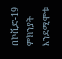በኮቪድ-19 ምክንያት እንደሚሞቱ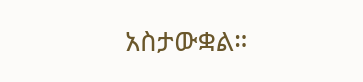አስታውቋል።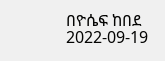በዮሴፍ ከበደ
2022-09-19